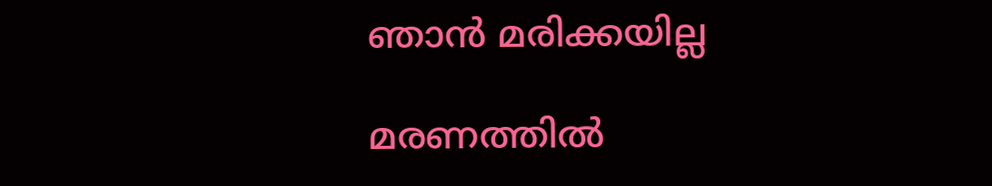ഞാൻ മരിക്കയില്ല

മരണത്തിൽ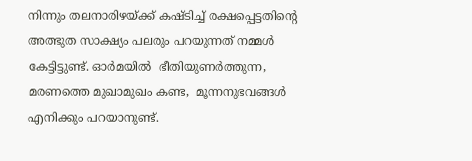നിന്നും തലനാരിഴയ്ക്ക് കഷ്ടിച്ച് രക്ഷപ്പെട്ടതിന്റെ അത്ഭുത സാക്ഷ്യം പലരും പറയുന്നത് നമ്മൾ കേട്ടിട്ടുണ്ട്. ഓർമയിൽ  ഭീതിയുണർത്തുന്ന,  മരണത്തെ മുഖാമുഖം കണ്ട,  മൂന്നനുഭവങ്ങൾ എനിക്കും പറയാനുണ്ട്.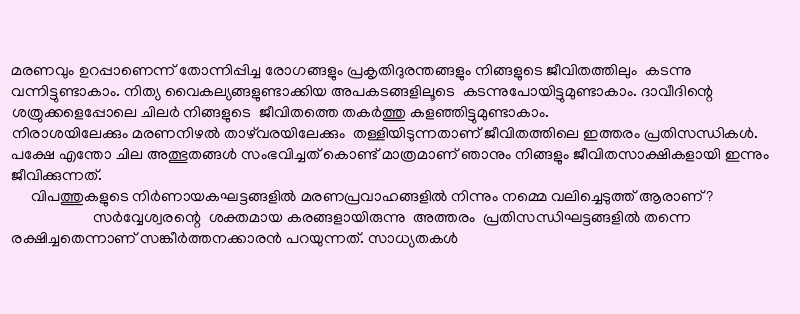മരണവും ഉറപ്പാണെന്ന് തോന്നിപ്പിച്ച രോഗങ്ങളും പ്രകൃതിദുരന്തങ്ങളും നിങ്ങളുടെ ജീവിതത്തിലും  കടന്നു വന്നിട്ടുണ്ടാകാം. നിത്യ വൈകല്യങ്ങളുണ്ടാക്കിയ അപകടങ്ങളിലൂടെ  കടന്നുപോയിട്ടുമുണ്ടാകാം. ദാവീദിന്റെ  ശത്രുക്കളെപ്പോലെ ചിലർ നിങ്ങളുടെ  ജീവിതത്തെ തകർത്തു കളഞ്ഞിട്ടുമുണ്ടാകാം.
നിരാശയിലേക്കും മരണനിഴൽ താഴ്‌വരയിലേക്കും  തള്ളിയിടുന്നതാണ് ജീവിതത്തിലെ ഇത്തരം പ്രതിസന്ധികൾ. പക്ഷേ എന്തോ ചില അത്ഭുതങ്ങൾ സംഭവിച്ചത് കൊണ്ട് മാത്രമാണ് ഞാനും നിങ്ങളും ജീവിതസാക്ഷികളായി ഇന്നും ജീവിക്കുന്നത്.
     വിപത്തുകളുടെ നിർണായകഘട്ടങ്ങളിൽ മരണപ്രവാഹങ്ങളിൽ നിന്നും നമ്മെ വലിച്ചെടുത്ത് ആരാണ്?
                     സർവ്വേശ്വരന്റെ  ശക്തമായ കരങ്ങളായിരുന്നു  അത്തരം  പ്രതിസന്ധിഘട്ടങ്ങളിൽ തന്നെ രക്ഷിച്ചതെന്നാണ് സങ്കീർത്തനക്കാരൻ പറയുന്നത്. സാധ്യതകൾ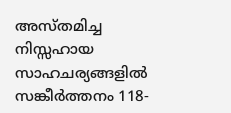അസ്തമിച്ച നിസ്സഹായ സാഹചര്യങ്ങളിൽ  സങ്കീർത്തനം 118-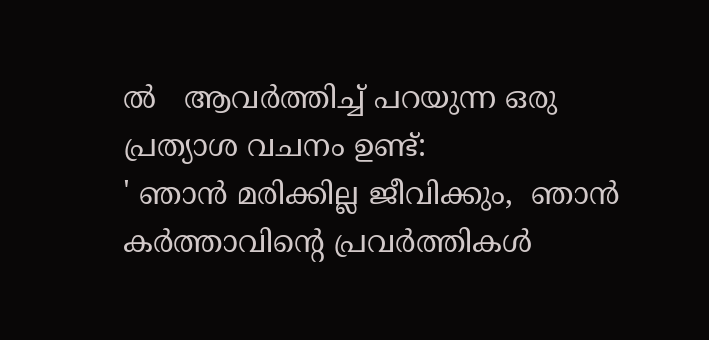ൽ   ആവർത്തിച്ച് പറയുന്ന ഒരു പ്രത്യാശ വചനം ഉണ്ട്:
' ഞാൻ മരിക്കില്ല ജീവിക്കും,  ഞാൻ കർത്താവിന്റെ പ്രവർത്തികൾ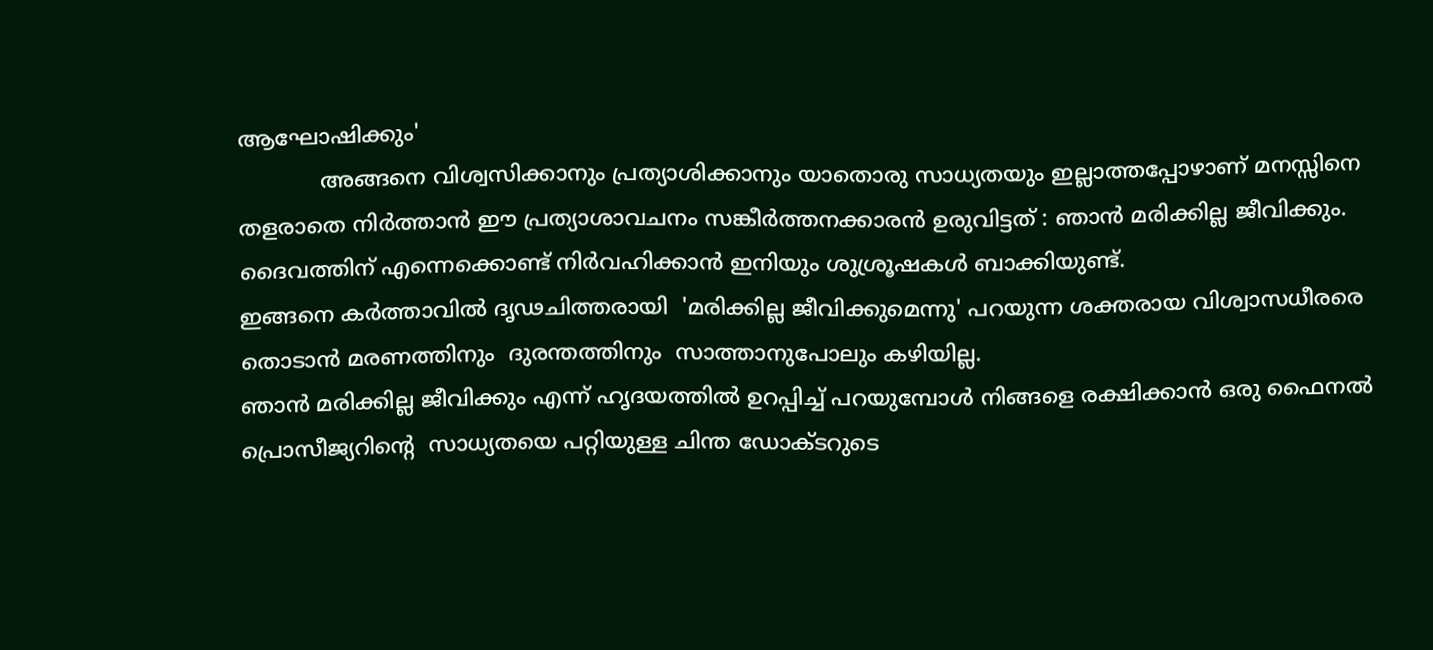ആഘോഷിക്കും'
            അങ്ങനെ വിശ്വസിക്കാനും പ്രത്യാശിക്കാനും യാതൊരു സാധ്യതയും ഇല്ലാത്തപ്പോഴാണ് മനസ്സിനെ തളരാതെ നിർത്താൻ ഈ പ്രത്യാശാവചനം സങ്കീർത്തനക്കാരൻ ഉരുവിട്ടത് : ഞാൻ മരിക്കില്ല ജീവിക്കും. ദൈവത്തിന് എന്നെക്കൊണ്ട് നിർവഹിക്കാൻ ഇനിയും ശുശ്രൂഷകൾ ബാക്കിയുണ്ട്.
ഇങ്ങനെ കർത്താവിൽ ദൃഢചിത്തരായി  'മരിക്കില്ല ജീവിക്കുമെന്നു' പറയുന്ന ശക്തരായ വിശ്വാസധീരരെ തൊടാൻ മരണത്തിനും  ദുരന്തത്തിനും  സാത്താനുപോലും കഴിയില്ല.
ഞാൻ മരിക്കില്ല ജീവിക്കും എന്ന് ഹൃദയത്തിൽ ഉറപ്പിച്ച് പറയുമ്പോൾ നിങ്ങളെ രക്ഷിക്കാൻ ഒരു ഫൈനൽ പ്രൊസീജ്യറിന്റെ  സാധ്യതയെ പറ്റിയുള്ള ചിന്ത ഡോക്ടറുടെ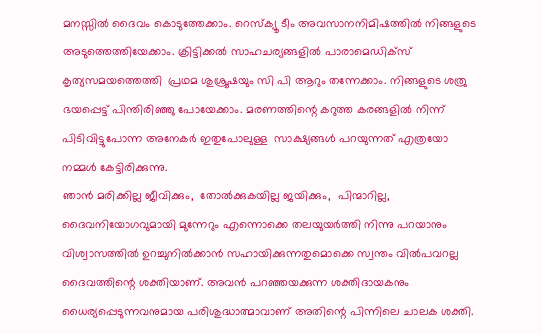മനസ്സിൽ ദൈവം കൊടുത്തേക്കാം. റെസ്ക്യൂ ടീം അവസാനനിമിഷത്തിൽ നിങ്ങളുടെ  അടുത്തെത്തിയേക്കാം. ക്രിട്ടിക്കൽ സാഹചര്യങ്ങളിൽ പാരാമെഡിക്സ് കൃത്യസമയത്തെത്തി  പ്രഥമ ശുശ്രൂഷയും സി പി ആറും തന്നേക്കാം. നിങ്ങളുടെ ശത്രു ഭയപ്പെട്ട് പിന്തിരിഞ്ഞു പോയേക്കാം. മരണത്തിന്റെ കറുത്ത കരങ്ങളിൽ നിന്ന് പിടിവിട്ടുപോന്ന അനേകർ ഇതുപോലുള്ള  സാക്ഷ്യങ്ങൾ പറയുന്നത് എത്രയോ നമ്മൾ കേട്ടിരിക്കുന്നു.
ഞാൻ മരിക്കില്ല ജീവിക്കും,  തോൽക്കുകയില്ല ജയിക്കും,  പിന്മാറില്ല,  ദൈവനിയോഗവുമായി മുന്നേറും എന്നൊക്കെ തലയുയർത്തി നിന്നു പറയാനും  വിശ്വാസത്തിൽ ഉറച്ചുനിൽക്കാൻ സഹായിക്കുന്നതുമൊക്കെ സ്വന്തം വിൽപവറല്ല ദൈവത്തിന്റെ ശക്തിയാണ്. അവൻ പറഞ്ഞയക്കുന്ന ശക്തിദായകനും  ധൈര്യപ്പെടുന്നവനുമായ പരിശുദ്ധാത്മാവാണ് അതിന്റെ പിന്നിലെ ചാലക ശക്തി.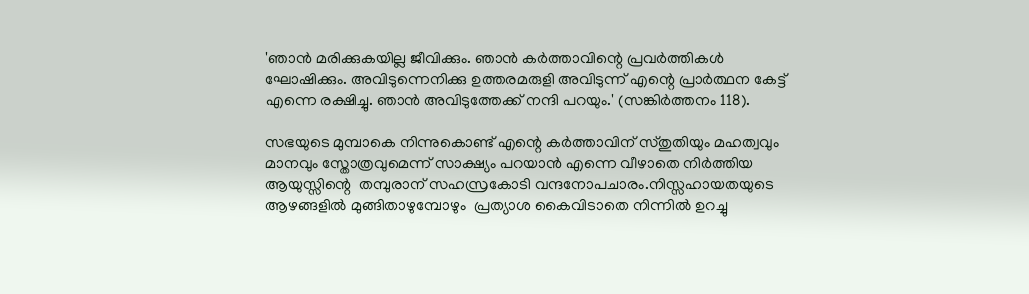'ഞാൻ മരിക്കുകയില്ല ജീവിക്കും. ഞാൻ കർത്താവിന്റെ പ്രവർത്തികൾ ഘോഷിക്കും. അവിടുന്നെനിക്കു ഉത്തരമരുളി അവിടുന്ന് എന്റെ പ്രാർത്ഥന കേട്ട് എന്നെ രക്ഷിച്ചു. ഞാൻ അവിടുത്തേക്ക് നന്ദി പറയും.' (സങ്കിർത്തനം 118).

സഭയുടെ മുമ്പാകെ നിന്നുകൊണ്ട് എന്റെ കർത്താവിന് സ്തുതിയും മഹത്വവും മാനവും സ്തോത്രവുമെന്ന് സാക്ഷ്യം പറയാൻ എന്നെ വീഴാതെ നിർത്തിയ ആയുസ്സിന്റെ  തമ്പുരാന് സഹസ്രകോടി വന്ദനോപചാരം.നിസ്സഹായതയുടെ ആഴങ്ങളിൽ മുങ്ങിതാഴുമ്പോഴും  പ്രത്യാശ കൈവിടാതെ നിന്നിൽ ഉറച്ചു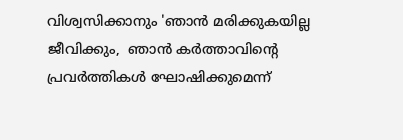വിശ്വസിക്കാനും 'ഞാൻ മരിക്കുകയില്ല ജീവിക്കും,  ഞാൻ കർത്താവിന്റെ പ്രവർത്തികൾ ഘോഷിക്കുമെന്ന്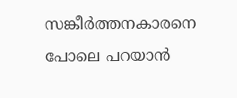സങ്കീർത്തനകാരനെ പോലെ പറയാൻ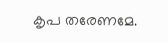കൃപ തരേണമേ.